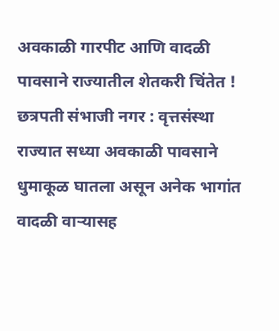अवकाळी गारपीट आणि वादळी पावसाने राज्यातील शेतकरी चिंतेत !
छत्रपती संभाजी नगर : वृत्तसंस्था
राज्यात सध्या अवकाळी पावसाने धुमाकूळ घातला असून अनेक भागांत वादळी वाऱ्यासह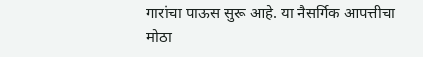गारांचा पाऊस सुरू आहे. या नैसर्गिक आपत्तीचा मोठा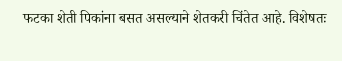फटका शेती पिकांना बसत असल्याने शेतकरी चिंतेत आहे. विशेषतः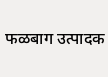फळबाग उत्पादक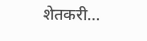शेतकरी…